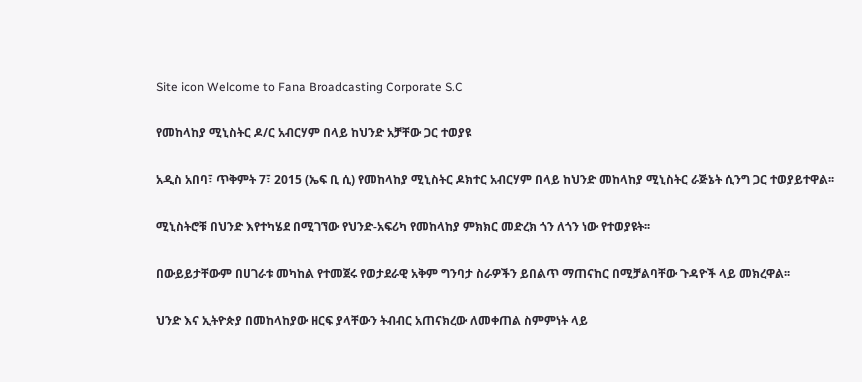Site icon Welcome to Fana Broadcasting Corporate S.C

የመከላከያ ሚኒስትር ዶ/ር አብርሃም በላይ ከህንድ አቻቸው ጋር ተወያዩ

አዲስ አበባ፣ ጥቅምት 7፣ 2015 (ኤፍ ቢ ሲ) የመከላከያ ሚኒስትር ዶክተር አብርሃም በላይ ከህንድ መከላከያ ሚኒስትር ራጅኔት ሲንግ ጋር ተወያይተዋል፡፡

ሚኒስትሮቹ በህንድ እየተካሄደ በሚገኘው የህንድ-አፍሪካ የመከላከያ ምክክር መድረክ ጎን ለጎን ነው የተወያዩት፡፡

በውይይታቸውም በሀገራቱ መካከል የተመጀሩ የወታደራዊ አቅም ግንባታ ስራዎችን ይበልጥ ማጠናከር በሚቻልባቸው ጉዳዮች ላይ መክረዋል፡፡

ህንድ እና ኢትዮጵያ በመከላከያው ዘርፍ ያላቸውን ትብብር አጠናክረው ለመቀጠል ስምምነት ላይ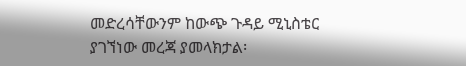መድረሳቸውንም ከውጭ ጉዳይ ሚኒስቴር ያገኘነው መረጃ ያመላክታል፡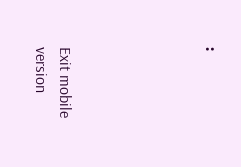፡





Exit mobile version